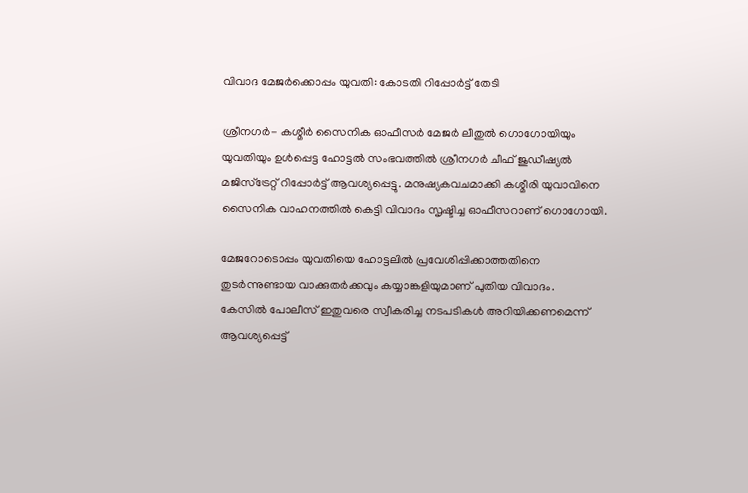വിവാദ മേജര്‍ക്കൊപ്പം യുവതി: കോടതി റിപ്പോര്‍ട്ട് തേടി

ശ്രീനഗര്‍- കശ്മീര്‍ സൈനിക ഓഫീസര്‍ മേജര്‍ ലീതുല്‍ ഗൊഗോയിയും യുവതിയും ഉള്‍പ്പെട്ട ഹോട്ടല്‍ സംഭവത്തില്‍ ശ്രീനഗര്‍ ചീഫ് ജുഡീഷ്യല്‍ മജിസ്‌ട്രേറ്റ് റിപ്പോര്‍ട്ട് ആവശ്യപ്പെട്ടു. മനുഷ്യകവചമാക്കി കശ്മീരി യുവാവിനെ സൈനിക വാഹനത്തില്‍ കെട്ടി വിവാദം സൃഷ്ടിച്ച ഓഫീസറാണ് ഗൊഗോയി.

മേജറോടൊപ്പം യുവതിയെ ഹോട്ടലില്‍ പ്രവേശിപ്പിക്കാത്തതിനെ തുടര്‍ന്നുണ്ടായ വാക്കുതര്‍ക്കവും കയ്യാങ്കളിയുമാണ് പുതിയ വിവാദം.
കേസില്‍ പോലീസ് ഇതുവരെ സ്വീകരിച്ച നടപടികള്‍ അറിയിക്കണമെന്ന് ആവശ്യപ്പെട്ട്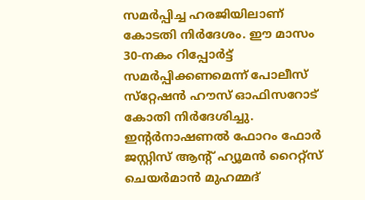സമര്‍പ്പിച്ച ഹരജിയിലാണ് കോടതി നിര്‍ദേശം. ഈ മാസം 30-നകം റിപ്പോര്‍ട്ട് സമര്‍പ്പിക്കണമെന്ന് പോലീസ് സ്‌റ്റേഷന്‍ ഹൗസ് ഓഫിസറോട് കോതി നിര്‍ദേശിച്ചു. ഇന്റര്‍നാഷണല്‍ ഫോറം ഫോര്‍ ജസ്റ്റിസ് ആന്റ് ഹ്യൂമന്‍ റൈറ്റ്‌സ് ചെയര്‍മാന്‍ മുഹമ്മദ്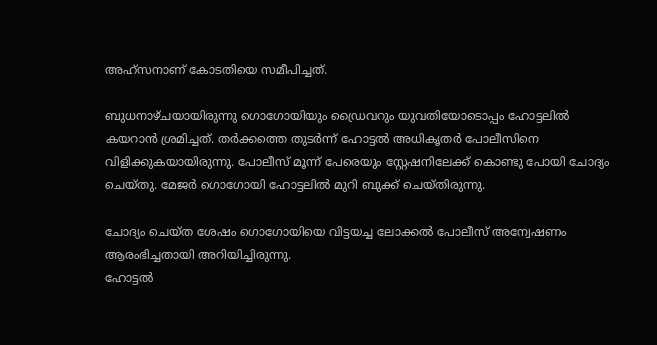അഹ്‌സനാണ് കോടതിയെ സമീപിച്ചത്.

ബുധനാഴ്ചയായിരുന്നു ഗൊഗോയിയും ഡ്രൈവറും യുവതിയോടൊപ്പം ഹോട്ടലില്‍ കയറാന്‍ ശ്രമിച്ചത്. തര്‍ക്കത്തെ തുടര്‍ന്ന് ഹോട്ടല്‍ അധികൃതര്‍ പോലീസിനെ വിളിക്കുകയായിരുന്നു. പോലീസ് മൂന്ന് പേരെയും സ്റ്റേഷനിലേക്ക് കൊണ്ടു പോയി ചോദ്യം ചെയ്തു. മേജര്‍ ഗൊഗോയി ഹോട്ടലില്‍ മുറി ബുക്ക് ചെയ്തിരുന്നു.

ചോദ്യം ചെയ്ത ശേഷം ഗൊഗോയിയെ വിട്ടയച്ച ലോക്കല്‍ പോലീസ് അന്വേഷണം ആരംഭിച്ചതായി അറിയിച്ചിരുന്നു.
ഹോട്ടല്‍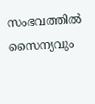സംഭവത്തില്‍ സൈന്യവും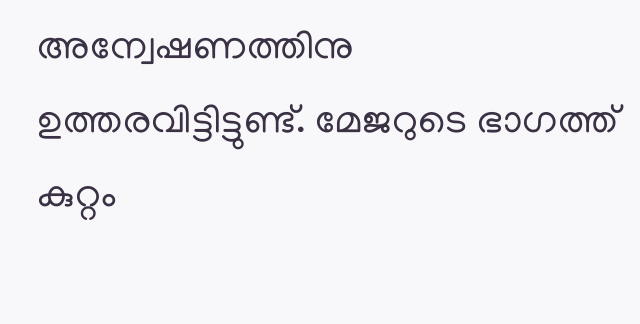അന്വേഷണത്തിനു ഉത്തരവിട്ടിട്ടുണ്ട്. മേജറുടെ ഭാഗത്ത് കുറ്റം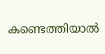കണ്ടെത്തിയാല്‍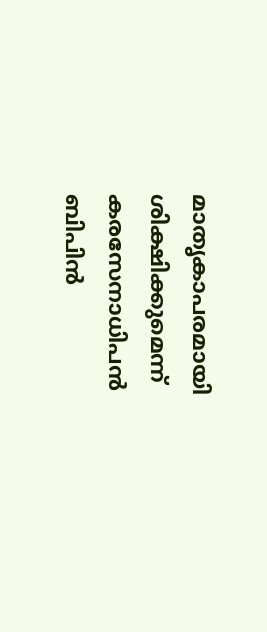മാതൃകാപരമായി ശിക്ഷിക്കുമെന്ന് കരസേനാധിപന്‍ ബിപിന്‍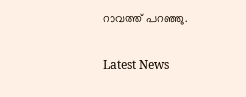റാവത്ത് പറഞ്ഞു.

Latest News